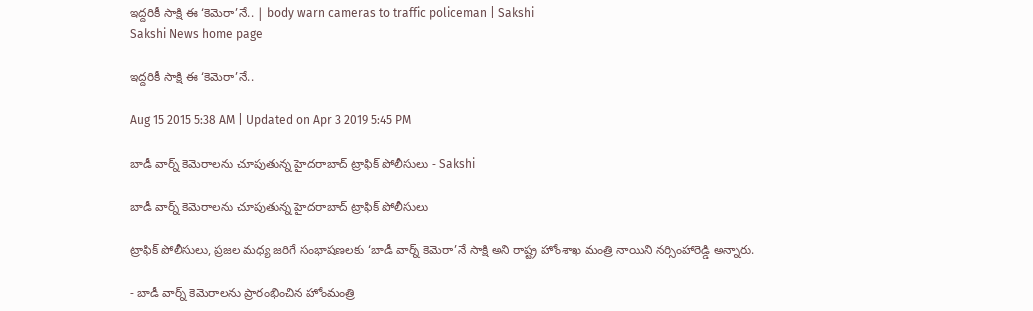ఇద్దరికీ సాక్షి ఈ ‘కెమెరా’నే.. | body warn cameras to traffic policeman | Sakshi
Sakshi News home page

ఇద్దరికీ సాక్షి ఈ ‘కెమెరా’నే..

Aug 15 2015 5:38 AM | Updated on Apr 3 2019 5:45 PM

బాడీ వార్న్ కెమెరాలను చూపుతున్న హైదరాబాద్ ట్రాఫిక్ పోలీసులు - Sakshi

బాడీ వార్న్ కెమెరాలను చూపుతున్న హైదరాబాద్ ట్రాఫిక్ పోలీసులు

ట్రాఫిక్ పోలీసులు, ప్రజల మధ్య జరిగే సంభాషణలకు ‘బాడీ వార్న్ కెమెరా’నే సాక్షి అని రాష్ట్ర హోంశాఖ మంత్రి నాయిని నర్సింహారెడ్డి అన్నారు.

- బాడీ వార్న్ కెమెరాలను ప్రారంభించిన హోంమంత్రి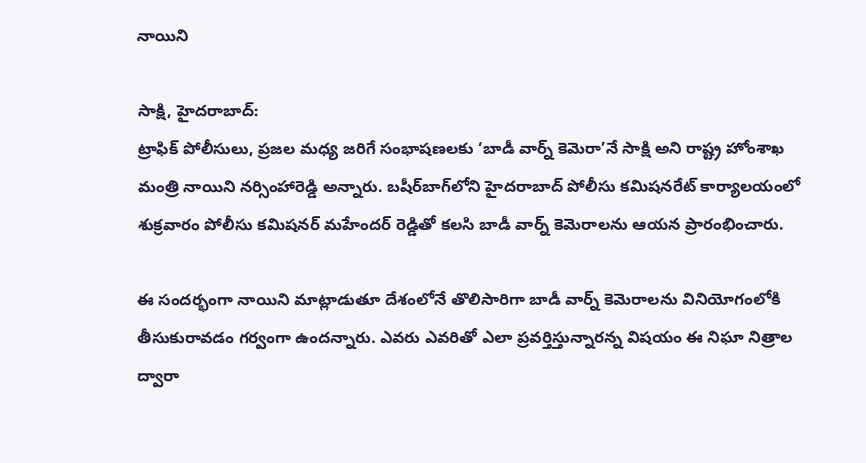నాయిని

సాక్షి, హైదరాబాద్:
ట్రాఫిక్ పోలీసులు, ప్రజల మధ్య జరిగే సంభాషణలకు ‘బాడీ వార్న్ కెమెరా’నే సాక్షి అని రాష్ట్ర హోంశాఖ మంత్రి నాయిని నర్సింహారెడ్డి అన్నారు. బషీర్‌బాగ్‌లోని హైదరాబాద్ పోలీసు కమిషనరేట్ కార్యాలయంలో శుక్రవారం పోలీసు కమిషనర్ మహేందర్ రెడ్డితో కలసి బాడీ వార్న్ కెమెరాలను ఆయన ప్రారంభించారు.

ఈ సందర్భంగా నాయిని మాట్లాడుతూ దేశంలోనే తొలిసారిగా బాడీ వార్న్ కెమెరాలను వినియోగంలోకి తీసుకురావడం గర్వంగా ఉందన్నారు. ఎవరు ఎవరితో ఎలా ప్రవర్తిస్తున్నారన్న విషయం ఈ నిఘా నిత్రాల ద్వారా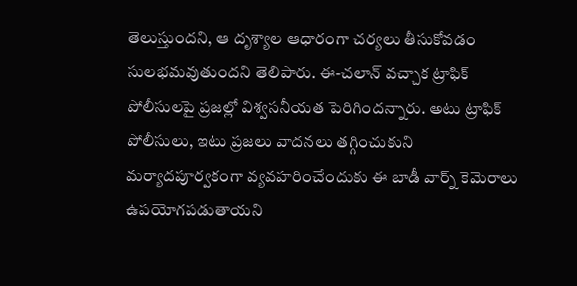తెలుస్తుందని, ఆ దృశ్యాల ఆధారంగా చర్యలు తీసుకోవడం సులభమవుతుందని తెలిపారు. ఈ-చలాన్ వచ్చాక ట్రాఫిక్ పోలీసులపై ప్రజల్లో విశ్వసనీయత పెరిగిందన్నారు. అటు ట్రాఫిక్ పోలీసులు, ఇటు ప్రజలు వాదనలు తగ్గించుకుని మర్యాదపూర్వకంగా వ్యవహరించేందుకు ఈ బాడీ వార్న్ కెమెరాలు ఉపయోగపడుతాయని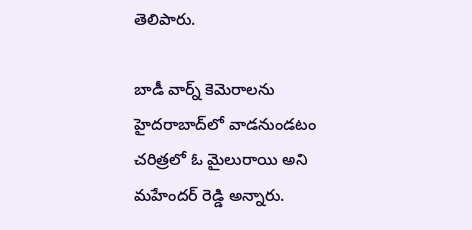తెలిపారు.

బాడీ వార్న్ కెమెరాలను హైదరాబాద్‌లో వాడనుండటం చరిత్రలో ఓ మైలురాయి అని మహేందర్ రెడ్డి అన్నారు.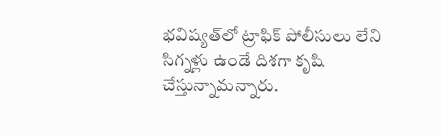భవిష్యత్‌లో ట్రాఫిక్ పోలీసులు లేని సిగ్నళ్లు ఉండే దిశగా కృషి చేస్తున్నామన్నారు.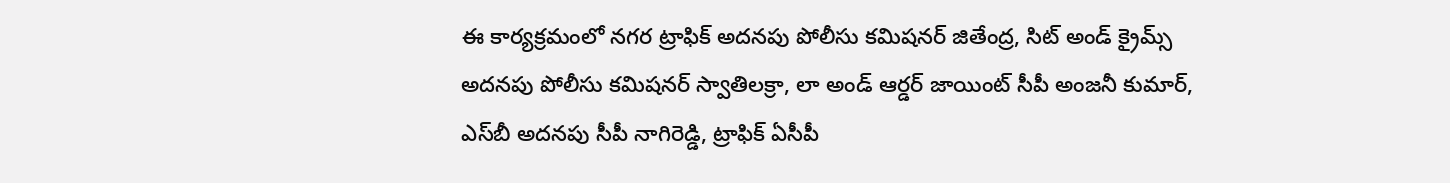ఈ కార్యక్రమంలో నగర ట్రాఫిక్ అదనపు పోలీసు కమిషనర్ జితేంద్ర, సిట్ అండ్ క్రైమ్స్ అదనపు పోలీసు కమిషనర్ స్వాతిలక్రా, లా అండ్ ఆర్డర్ జాయింట్ సీపీ అంజనీ కుమార్, ఎస్‌బీ అదనపు సీపీ నాగిరెడ్డి, ట్రాఫిక్ ఏసీపీ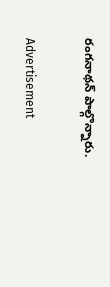రంగనాథన్ పాల్గొన్నారు.

Advertisement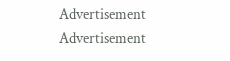Advertisement
Advertisement